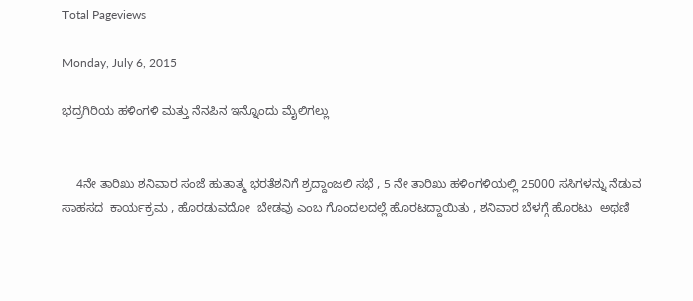Total Pageviews

Monday, July 6, 2015

ಭದ್ರಗಿರಿಯ ಹಳಿಂಗಳಿ ಮತ್ತು ನೆನಪಿನ ಇನ್ನೊಂದು ಮೈಲಿಗಲ್ಲು


    4ನೇ ತಾರಿಖು ಶನಿವಾರ ಸಂಜೆ ಹುತಾತ್ಮ ಭರತೆಶನಿಗೆ ಶ್ರದ್ದಾಂಜಲಿ ಸಭೆ , 5 ನೇ ತಾರಿಖು ಹಳಿಂಗಳಿಯಲ್ಲಿ 25000 ಸಸಿಗಳನ್ನು ನೆಡುವ ಸಾಹಸದ  ಕಾರ್ಯಕ್ರಮ , ಹೊರಡುವದೋ  ಬೇಡವು ಎಂಬ ಗೊಂದಲದಲ್ಲೆ ಹೊರಟದ್ದಾಯಿತು , ಶನಿವಾರ ಬೆಳಗ್ಗೆ ಹೊರಟು  ಅಥಣಿ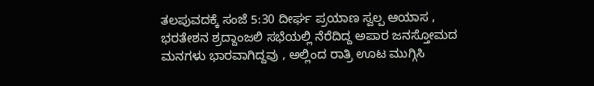ತಲಪುವದಕ್ಕೆ ಸಂಜೆ 5:30 ದೀರ್ಘ ಪ್ರಯಾಣ ಸ್ವಲ್ಪ ಆಯಾಸ , ಭರತೇಶನ ಶ್ರದ್ದಾಂಜಲಿ ಸಭೆಯಲ್ಲಿ ನೆರೆದಿದ್ದ ಅಪಾರ ಜನಸ್ತೋಮದ ಮನಗಳು ಭಾರವಾಗಿದ್ದವು , ಅಲ್ಲಿಂದ ರಾತ್ರಿ ಊಟ ಮುಗ್ಗಿಸಿ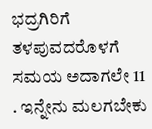ಭದ್ರಗಿರಿಗೆ ತಳಪುವದರೊಳಗೆ ಸಮಯ ಅದಾಗಲೇ 11 . ಇನ್ನೇನು ಮಲಗಬೇಕು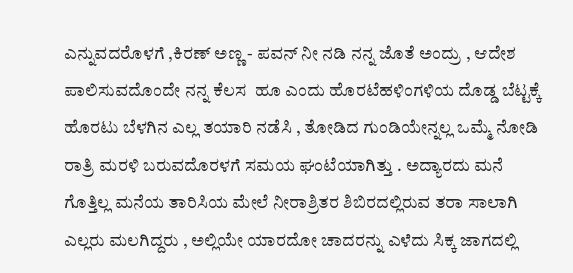ಎನ್ನುವದರೊಳಗೆ ,ಕಿರಣ್ ಅಣ್ಣ - ಪವನ್ ನೀ ನಡಿ ನನ್ನ ಜೊತೆ ಅಂದ್ರು , ಆದೇಶ ಪಾಲಿಸುವದೊಂದೇ ನನ್ನ ಕೆಲಸ  ಹೂ ಎಂದು ಹೊರಟೆಹಳಿಂಗಳಿಯ ದೊಡ್ಡ ಬೆಟ್ಟಕ್ಕೆ ಹೊರಟು ಬೆಳಗಿನ ಎಲ್ಲ ತಯಾರಿ ನಡೆಸಿ , ತೋಡಿದ ಗುಂಡಿಯೇನ್ನಲ್ಲ ಒಮ್ಮೆ ನೋಡಿ ರಾತ್ರಿ ಮರಳಿ ಬರುವದೊರಳಗೆ ಸಮಯ ಘಂಟೆಯಾಗಿತ್ತು . ಅದ್ಯಾರದು ಮನೆ ಗೊತ್ತಿಲ್ಲ ಮನೆಯ ತಾರಿಸಿಯ ಮೇಲೆ ನೀರಾಶ್ರಿತರ ಶಿಬಿರದಲ್ಲಿರುವ ತರಾ ಸಾಲಾಗಿ ಎಲ್ಲರು ಮಲಗಿದ್ದರು , ಅಲ್ಲಿಯೇ ಯಾರದೋ ಚಾದರನ್ನು ಎಳೆದು ಸಿಕ್ಕ ಜಾಗದಲ್ಲಿ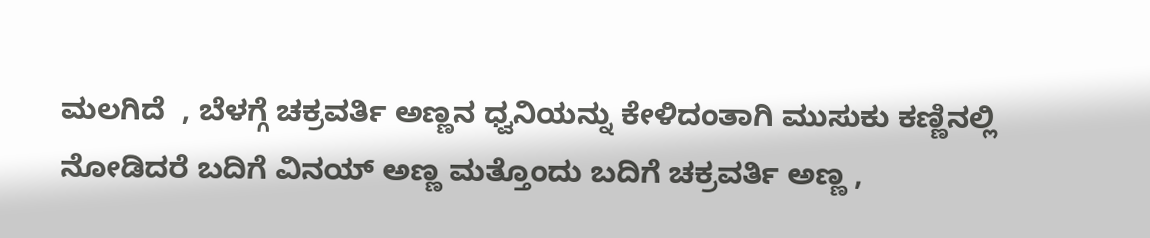ಮಲಗಿದೆ  , ಬೆಳಗ್ಗೆ ಚಕ್ರವರ್ತಿ ಅಣ್ಣನ ಧ್ವನಿಯನ್ನು ಕೇಳಿದಂತಾಗಿ ಮುಸುಕು ಕಣ್ಣಿನಲ್ಲಿ ನೋಡಿದರೆ ಬದಿಗೆ ವಿನಯ್ ಅಣ್ಣ ಮತ್ತೊಂದು ಬದಿಗೆ ಚಕ್ರವರ್ತಿ ಅಣ್ಣ ,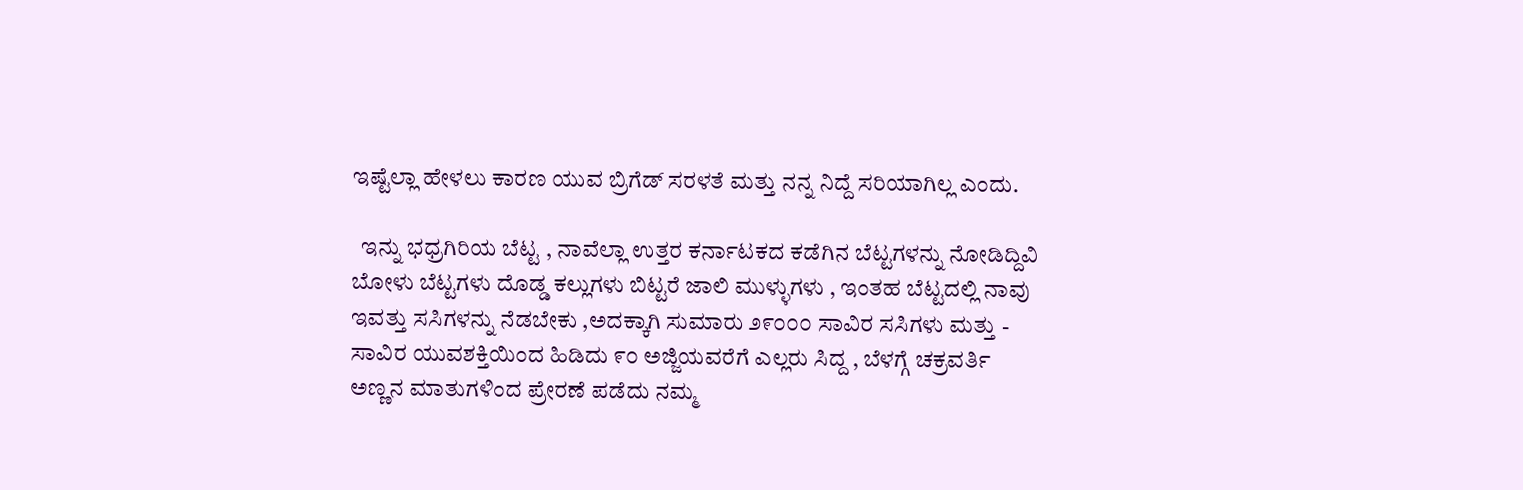ಇಷ್ಟೆಲ್ಲಾ ಹೇಳಲು ಕಾರಣ ಯುವ ಬ್ರಿಗೆಡ್ ಸರಳತೆ ಮತ್ತು ನನ್ನ ನಿದ್ದೆ ಸರಿಯಾಗಿಲ್ಲ ಎಂದು.

  ಇನ್ನು ಭಧ್ರಗಿರಿಯ ಬೆಟ್ಟ , ನಾವೆಲ್ಲಾ ಉತ್ತರ ಕರ್ನಾಟಕದ ಕಡೆಗಿನ ಬೆಟ್ಟಗಳನ್ನು ನೋಡಿದ್ದಿವಿ ಬೋಳು ಬೆಟ್ಟಗಳು ದೊಡ್ಡ ಕಲ್ಲುಗಳು ಬಿಟ್ಟರೆ ಜಾಲಿ ಮುಳ್ಳುಗಳು , ಇಂತಹ ಬೆಟ್ಟದಲ್ಲಿ ನಾವು ಇವತ್ತು ಸಸಿಗಳನ್ನು ನೆಡಬೇಕು ,ಅದಕ್ಕಾಗಿ ಸುಮಾರು ೨೯೦೦೦ ಸಾವಿರ ಸಸಿಗಳು ಮತ್ತು - ಸಾವಿರ ಯುವಶಕ್ತಿಯಿಂದ ಹಿಡಿದು ೯೦ ಅಜ್ಜಿಯವರೆಗೆ ಎಲ್ಲರು ಸಿದ್ದ , ಬೆಳಗ್ಗೆ ಚಕ್ರವರ್ತಿ ಅಣ್ಣನ ಮಾತುಗಳಿಂದ ಪ್ರೇರಣೆ ಪಡೆದು ನಮ್ಮ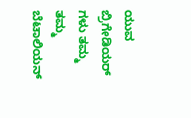ಯುವ ಬ್ರಿಗೇಡಿಯರ್ ಗಳು ತಮ್ಮ ತಮ್ಮ ಬೆಟಾಲಿಯನ್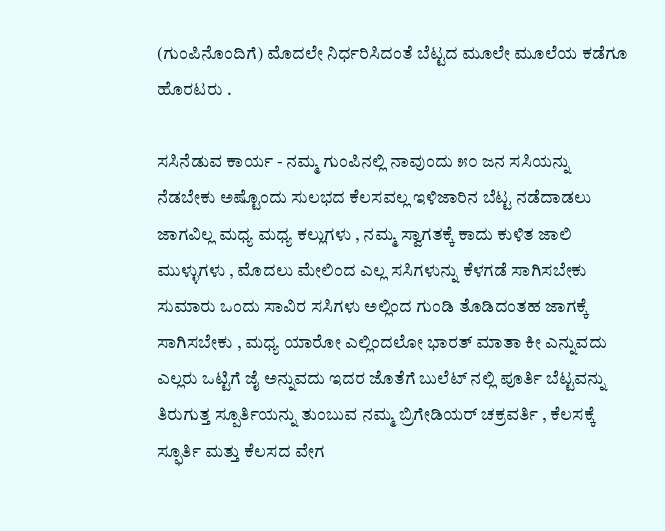(ಗುಂಪಿನೊಂದಿಗೆ) ಮೊದಲೇ ನಿರ್ಧರಿಸಿದಂತೆ ಬೆಟ್ಟದ ಮೂಲೇ ಮೂಲೆಯ ಕಡೆಗೂ ಹೊರಟರು .

ಸಸಿನೆಡುವ ಕಾರ್ಯ - ನಮ್ಮ ಗುಂಪಿನಲ್ಲಿ ನಾವುಂದು ೫೦ ಜನ ಸಸಿಯನ್ನು ನೆಡಬೇಕು ಅಷ್ಟೊಂದು ಸುಲಭದ ಕೆಲಸವಲ್ಲ ಇಳಿಜಾರಿನ ಬೆಟ್ಟ ನಡೆದಾಡಲು ಜಾಗವಿಲ್ಲ ಮಧ್ಯ ಮಧ್ಯ ಕಲ್ಲುಗಳು , ನಮ್ಮ ಸ್ವಾಗತಕ್ಕೆ ಕಾದು ಕುಳಿತ ಜಾಲಿ ಮುಳ್ಳುಗಳು , ಮೊದಲು ಮೇಲಿಂದ ಎಲ್ಲ ಸಸಿಗಳುನ್ನು ಕೆಳಗಡೆ ಸಾಗಿಸಬೇಕು ಸುಮಾರು ಒಂದು ಸಾವಿರ ಸಸಿಗಳು ಅಲ್ಲಿಂದ ಗುಂಡಿ ತೊಡಿದಂತಹ ಜಾಗಕ್ಕೆ ಸಾಗಿಸಬೇಕು , ಮಧ್ಯ ಯಾರೋ ಎಲ್ಲಿಂದಲೋ ಭಾರತ್ ಮಾತಾ ಕೀ ಎನ್ನುವದು ಎಲ್ಲರು ಒಟ್ಟಿಗೆ ಜೈ ಅನ್ನುವದು ಇದರ ಜೊತೆಗೆ ಬುಲೆಟ್ ನಲ್ಲಿ ಪೂರ್ತಿ ಬೆಟ್ಟವನ್ನು ತಿರುಗುತ್ತ ಸ್ಪೂರ್ತಿಯನ್ನು ತುಂಬುವ ನಮ್ಮ ಬ್ರಿಗೇಡಿಯರ್ ಚಕ್ರವರ್ತಿ , ಕೆಲಸಕ್ಕೆ ಸ್ಫೂರ್ತಿ ಮತ್ತು ಕೆಲಸದ ವೇಗ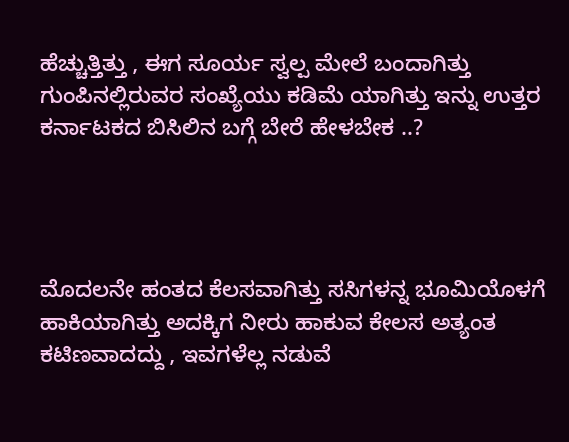ಹೆಚ್ಚುತ್ತಿತ್ತು , ಈಗ ಸೂರ್ಯ ಸ್ವಲ್ಪ ಮೇಲೆ ಬಂದಾಗಿತ್ತು ಗುಂಪಿನಲ್ಲಿರುವರ ಸಂಖ್ಯೆಯು ಕಡಿಮೆ ಯಾಗಿತ್ತು ಇನ್ನು ಉತ್ತರ ಕರ್ನಾಟಕದ ಬಿಸಿಲಿನ ಬಗ್ಗೆ ಬೇರೆ ಹೇಳಬೇಕ ..?




ಮೊದಲನೇ ಹಂತದ ಕೆಲಸವಾಗಿತ್ತು ಸಸಿಗಳನ್ನ ಭೂಮಿಯೊಳಗೆ ಹಾಕಿಯಾಗಿತ್ತು ಅದಕ್ಕಿಗ ನೀರು ಹಾಕುವ ಕೇಲಸ ಅತ್ಯಂತ ಕಟಿಣವಾದದ್ದು , ಇವಗಳೆಲ್ಲ ನಡುವೆ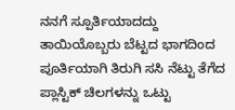ನನಗೆ ಸ್ಪೂರ್ತಿಯಾದದ್ದು ತಾಯಿಯೊಬ್ಬರು ಬೆಟ್ಟದ ಭಾಗದಿಂದ ಪೂರ್ತಿಯಾಗಿ ತಿರುಗಿ ಸಸಿ ನೆಟ್ಟು ತೆಗೆದ ಪ್ಲಾಸ್ಟಿಕ್ ಚಿಲಗಳನ್ನು ಒಟ್ಟು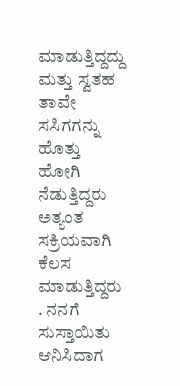ಮಾಡುತ್ತಿದ್ದದ್ದು ಮತ್ತು ಸ್ವತಹ ತಾವೇ ಸಸಿಗಗನ್ನು ಹೊತ್ತು ಹೋಗಿ ನೆಡುತ್ತಿದ್ದರು ಅತ್ಯಂತ ಸಕ್ರಿಯವಾಗಿ ಕೆಲಸ ಮಾಡುತ್ತಿದ್ದರು . ನನಗೆ ಸುಸ್ತಾಯಿತು ಆನಿಸಿದಾಗ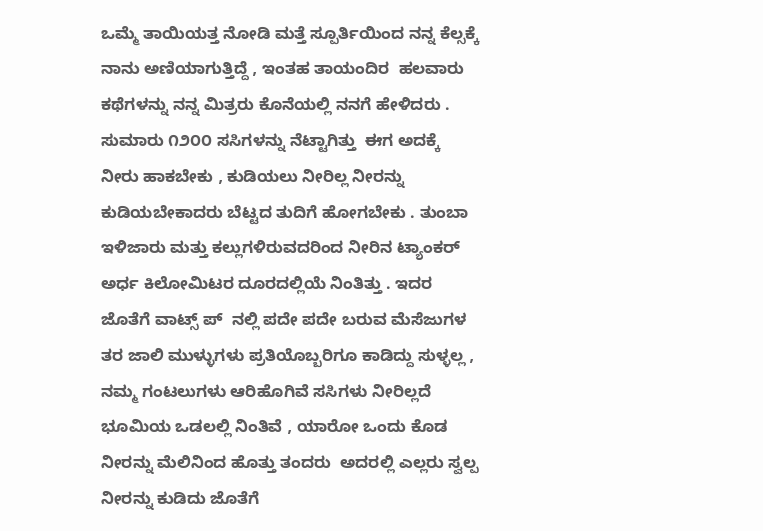ಒಮ್ಮೆ ತಾಯಿಯತ್ತ ನೋಡಿ ಮತ್ತೆ ಸ್ಪೂರ್ತಿಯಿಂದ ನನ್ನ ಕೆಲ್ಸಕ್ಕೆ ನಾನು ಅಣಿಯಾಗುತ್ತಿದ್ದೆ , ಇಂತಹ ತಾಯಂದಿರ  ಹಲವಾರು ಕಥೆಗಳನ್ನು ನನ್ನ ಮಿತ್ರರು ಕೊನೆಯಲ್ಲಿ ನನಗೆ ಹೇಳಿದರು . ಸುಮಾರು ೧೨೦೦ ಸಸಿಗಳನ್ನು ನೆಟ್ಟಾಗಿತ್ತು  ಈಗ ಅದಕ್ಕೆ ನೀರು ಹಾಕಬೇಕು , ಕುಡಿಯಲು ನೀರಿಲ್ಲ ನೀರನ್ನು ಕುಡಿಯಬೇಕಾದರು ಬೆಟ್ಟದ ತುದಿಗೆ ಹೋಗಬೇಕು . ತುಂಬಾ ಇಳಿಜಾರು ಮತ್ತು ಕಲ್ಲುಗಳಿರುವದರಿಂದ ನೀರಿನ ಟ್ಯಾಂಕರ್ ಅರ್ಧ ಕಿಲೋಮಿಟರ ದೂರದಲ್ಲಿಯೆ ನಿಂತಿತ್ತು . ಇದರ ಜೊತೆಗೆ ವಾಟ್ಸ್ ಪ್  ನಲ್ಲಿ ಪದೇ ಪದೇ ಬರುವ ಮೆಸೆಜುಗಳ ತರ ಜಾಲಿ ಮುಳ್ಳುಗಳು ಪ್ರತಿಯೊಬ್ಬರಿಗೂ ಕಾಡಿದ್ದು ಸುಳ್ಳಲ್ಲ , ನಮ್ಮ ಗಂಟಲುಗಳು ಆರಿಹೊಗಿವೆ ಸಸಿಗಳು ನೀರಿಲ್ಲದೆ ಭೂಮಿಯ ಒಡಲಲ್ಲಿ ನಿಂತಿವೆ , ಯಾರೋ ಒಂದು ಕೊಡ ನೀರನ್ನು ಮೆಲಿನಿಂದ ಹೊತ್ತು ತಂದರು  ಅದರಲ್ಲಿ ಎಲ್ಲರು ಸ್ವಲ್ಪ ನೀರನ್ನು ಕುಡಿದು ಜೊತೆಗೆ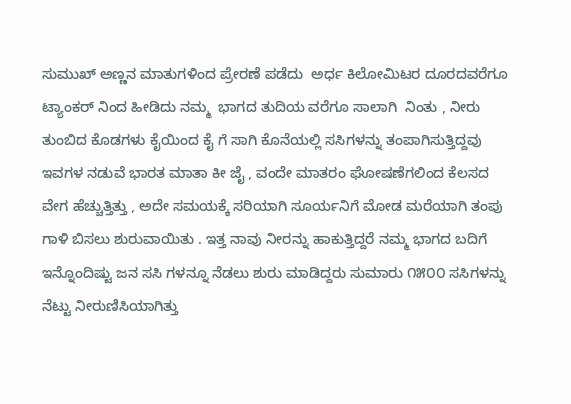ಸುಮುಖ್ ಅಣ್ಣನ ಮಾತುಗಳಿಂದ ಪ್ರೇರಣೆ ಪಡೆದು  ಅರ್ಧ ಕಿಲೋಮಿಟರ ದೂರದವರೆಗೂ ಟ್ಯಾಂಕರ್ ನಿಂದ ಹೀಡಿದು ನಮ್ಮ  ಭಾಗದ ತುದಿಯ ವರೆಗೂ ಸಾಲಾಗಿ  ನಿಂತು , ನೀರು ತುಂಬಿದ ಕೊಡಗಳು ಕೈಯಿಂದ ಕೈ ಗೆ ಸಾಗಿ ಕೊನೆಯಲ್ಲಿ ಸಸಿಗಳನ್ನು ತಂಪಾಗಿಸುತ್ತಿದ್ದವು ಇವಗಳ ನಡುವೆ ಭಾರತ ಮಾತಾ ಕೀ ಜೈ , ವಂದೇ ಮಾತರಂ ಘೋಷಣೆಗಲಿಂದ ಕೆಲಸದ ವೇಗ ಹೆಚ್ಚುತ್ತಿತ್ತು , ಅದೇ ಸಮಯಕ್ಕೆ ಸರಿಯಾಗಿ ಸೂರ್ಯನಿಗೆ ಮೋಡ ಮರೆಯಾಗಿ ತಂಪು ಗಾಳಿ ಬಿಸಲು ಶುರುವಾಯಿತು . ಇತ್ತ ನಾವು ನೀರನ್ನು ಹಾಕುತ್ತಿದ್ದರೆ ನಮ್ಮ ಭಾಗದ ಬದಿಗೆ ಇನ್ನೊಂದಿಷ್ಟು ಜನ ಸಸಿ ಗಳನ್ನೂ ನೆಡಲು ಶುರು ಮಾಡಿದ್ದರು ಸುಮಾರು ೧೫೦೦ ಸಸಿಗಳನ್ನು ನೆಟ್ಟು ನೀರುಣಿಸಿಯಾಗಿತ್ತು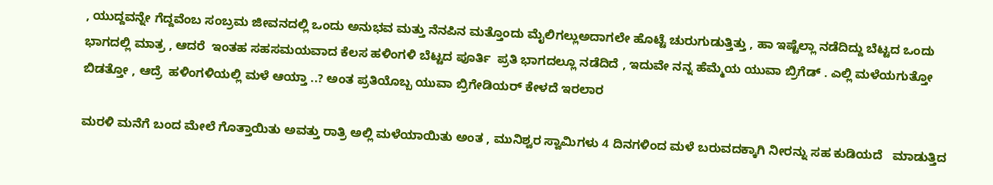, ಯುದ್ದವನ್ನೇ ಗೆದ್ದವೆಂಬ ಸಂಬ್ರಮ ಜೀವನದಲ್ಲಿ ಒಂದು ಅನುಭವ ಮತ್ತು ನೆನಪಿನ ಮತ್ತೊಂದು ಮೈಲಿಗಲ್ಲುಅದಾಗಲೇ ಹೊಟ್ಟೆ ಚುರುಗುಡುತ್ತಿತ್ತು , ಹಾ ಇಷ್ಟೆಲ್ಲಾ ನಡೆದಿದ್ದು ಬೆಟ್ಟದ ಒಂದು ಭಾಗದಲ್ಲಿ ಮಾತ್ರ , ಆದರೆ  ಇಂತಹ ಸಹಸಮಯವಾದ ಕೆಲಸ ಹಳಿಂಗಳಿ ಬೆಟ್ಟದ ಪೂರ್ತಿ  ಪ್ರತಿ ಭಾಗದಲ್ಲೂ ನಡೆದಿದೆ , ಇದುವೇ ನನ್ನ ಹೆಮ್ಮೆಯ ಯುವಾ ಬ್ರಿಗೆಡ್ . ಎಲ್ಲಿ ಮಳೆಯಗುತ್ತೋ ಬಿಡತ್ತೋ , ಆದ್ರೆ  ಹಳಿಂಗಳಿಯಲ್ಲಿ ಮಳೆ ಆಯ್ತಾ ..? ಅಂತ ಪ್ರತಿಯೊಬ್ಬ ಯುವಾ ಬ್ರಿಗೇಡಿಯರ್ ಕೇಳದೆ ಇರಲಾರ

ಮರಳಿ ಮನೆಗೆ ಬಂದ ಮೇಲೆ ಗೊತ್ತಾಯಿತು ಅವತ್ತು ರಾತ್ರಿ ಅಲ್ಲಿ ಮಳೆಯಾಯಿತು ಅಂತ , ಮುನಿಶ್ವರ ಸ್ವಾಮಿಗಳು 4 ದಿನಗಳಿಂದ ಮಳೆ ಬರುವದಕ್ಕಾಗಿ ನೀರನ್ನು ಸಹ ಕುಡಿಯದೆ   ಮಾಡುತ್ತಿದ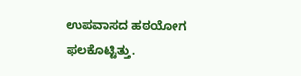ಉಪವಾಸದ ಹಠಯೋಗ ಫಲಕೊಟ್ಟಿತ್ತು.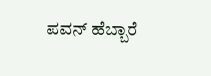ಪವನ್ ಹೆಬ್ಬಾರೆ